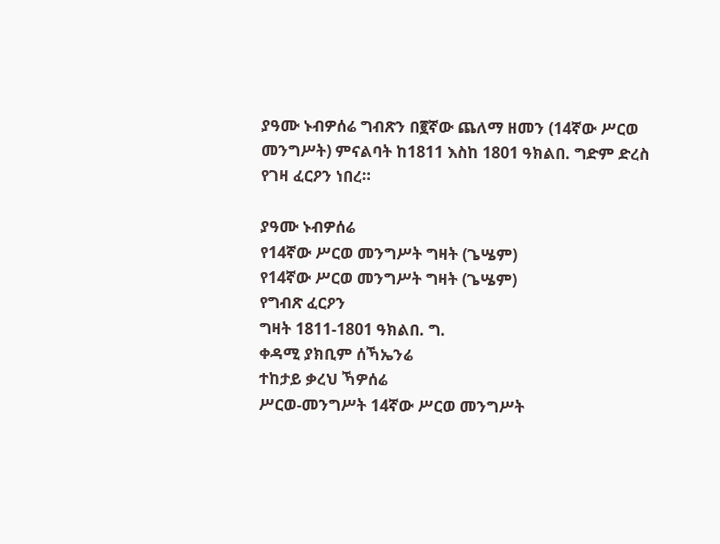ያዓሙ ኑብዎሰሬ ግብጽን በ፪ኛው ጨለማ ዘመን (14ኛው ሥርወ መንግሥት) ምናልባት ከ1811 እስከ 1801 ዓክልበ. ግድም ድረስ የገዛ ፈርዖን ነበረ።

ያዓሙ ኑብዎሰሬ
የ14ኛው ሥርወ መንግሥት ግዛት (ጌሤም)
የ14ኛው ሥርወ መንግሥት ግዛት (ጌሤም)
የግብጽ ፈርዖን
ግዛት 1811-1801 ዓክልበ. ግ.
ቀዳሚ ያክቢም ሰኻኤንሬ
ተከታይ ቃረህ ኻዎሰሬ
ሥርወ-መንግሥት 14ኛው ሥርወ መንግሥት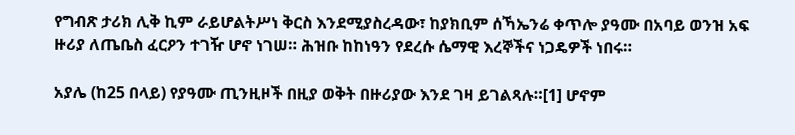የግብጽ ታሪክ ሊቅ ኪም ራይሆልትሥነ ቅርስ እንደሚያስረዳው፣ ከያክቢም ሰኻኤንሬ ቀጥሎ ያዓሙ በአባይ ወንዝ አፍ ዙሪያ ለጤቤስ ፈርዖን ተገዥ ሆኖ ነገሠ። ሕዝቡ ከከነዓን የደረሱ ሴማዊ እረኞችና ነጋዴዎች ነበሩ።

አያሌ (ከ25 በላይ) የያዓሙ ጢንዚዞች በዚያ ወቅት በዙሪያው እንደ ገዛ ይገልጻሉ።[1] ሆኖም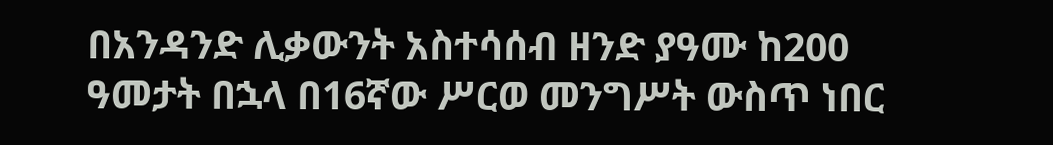በአንዳንድ ሊቃውንት አስተሳሰብ ዘንድ ያዓሙ ከ200 ዓመታት በኋላ በ16ኛው ሥርወ መንግሥት ውስጥ ነበር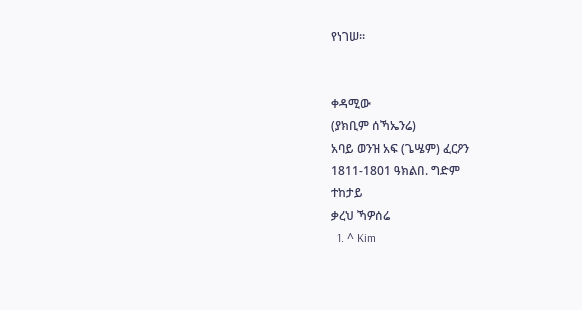የነገሠ።


ቀዳሚው
(ያክቢም ሰኻኤንሬ)
አባይ ወንዝ አፍ (ጌሤም) ፈርዖን
1811-1801 ዓክልበ. ግድም
ተከታይ
ቃረህ ኻዎሰሬ
  1. ^ Kim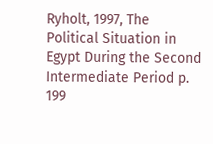Ryholt, 1997, The Political Situation in Egypt During the Second Intermediate Period p. 199